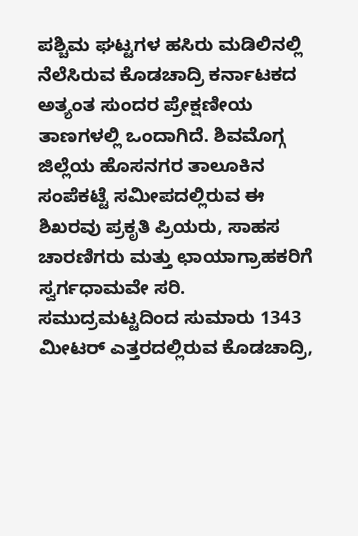ಪಶ್ಚಿಮ ಘಟ್ಟಗಳ ಹಸಿರು ಮಡಿಲಿನಲ್ಲಿ ನೆಲೆಸಿರುವ ಕೊಡಚಾದ್ರಿ ಕರ್ನಾಟಕದ ಅತ್ಯಂತ ಸುಂದರ ಪ್ರೇಕ್ಷಣೀಯ ತಾಣಗಳಲ್ಲಿ ಒಂದಾಗಿದೆ. ಶಿವಮೊಗ್ಗ ಜಿಲ್ಲೆಯ ಹೊಸನಗರ ತಾಲೂಕಿನ ಸಂಪೆಕಟ್ಟೆ ಸಮೀಪದಲ್ಲಿರುವ ಈ ಶಿಖರವು ಪ್ರಕೃತಿ ಪ್ರಿಯರು, ಸಾಹಸ ಚಾರಣಿಗರು ಮತ್ತು ಛಾಯಾಗ್ರಾಹಕರಿಗೆ ಸ್ವರ್ಗಧಾಮವೇ ಸರಿ.
ಸಮುದ್ರಮಟ್ಟದಿಂದ ಸುಮಾರು 1343 ಮೀಟರ್ ಎತ್ತರದಲ್ಲಿರುವ ಕೊಡಚಾದ್ರಿ,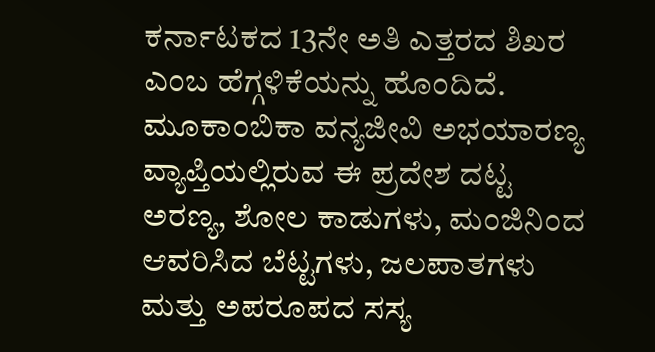ಕರ್ನಾಟಕದ 13ನೇ ಅತಿ ಎತ್ತರದ ಶಿಖರ ಎಂಬ ಹೆಗ್ಗಳಿಕೆಯನ್ನು ಹೊಂದಿದೆ. ಮೂಕಾಂಬಿಕಾ ವನ್ಯಜೀವಿ ಅಭಯಾರಣ್ಯ ವ್ಯಾಪ್ತಿಯಲ್ಲಿರುವ ಈ ಪ್ರದೇಶ ದಟ್ಟ ಅರಣ್ಯ, ಶೋಲ ಕಾಡುಗಳು, ಮಂಜಿನಿಂದ ಆವರಿಸಿದ ಬೆಟ್ಟಗಳು, ಜಲಪಾತಗಳು ಮತ್ತು ಅಪರೂಪದ ಸಸ್ಯ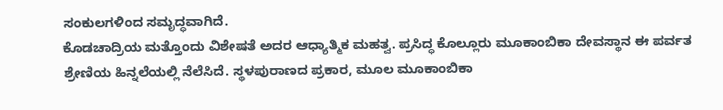ಸಂಕುಲಗಳಿಂದ ಸಮೃದ್ಧವಾಗಿದೆ.
ಕೊಡಚಾದ್ರಿಯ ಮತ್ತೊಂದು ವಿಶೇಷತೆ ಅದರ ಆಧ್ಯಾತ್ಮಿಕ ಮಹತ್ವ. ಪ್ರಸಿದ್ಧ ಕೊಲ್ಲೂರು ಮೂಕಾಂಬಿಕಾ ದೇವಸ್ಥಾನ ಈ ಪರ್ವತ ಶ್ರೇಣಿಯ ಹಿನ್ನಲೆಯಲ್ಲಿ ನೆಲೆಸಿದೆ. ಸ್ಥಳಪುರಾಣದ ಪ್ರಕಾರ, ಮೂಲ ಮೂಕಾಂಬಿಕಾ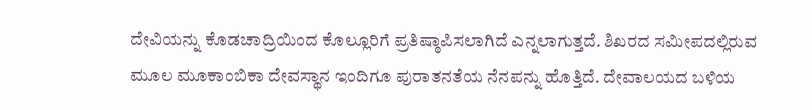ದೇವಿಯನ್ನು ಕೊಡಚಾದ್ರಿಯಿಂದ ಕೊಲ್ಲೂರಿಗೆ ಪ್ರತಿಷ್ಠಾಪಿಸಲಾಗಿದೆ ಎನ್ನಲಾಗುತ್ತದೆ. ಶಿಖರದ ಸಮೀಪದಲ್ಲಿರುವ ಮೂಲ ಮೂಕಾಂಬಿಕಾ ದೇವಸ್ಥಾನ ಇಂದಿಗೂ ಪುರಾತನತೆಯ ನೆನಪನ್ನು ಹೊತ್ತಿದೆ. ದೇವಾಲಯದ ಬಳಿಯ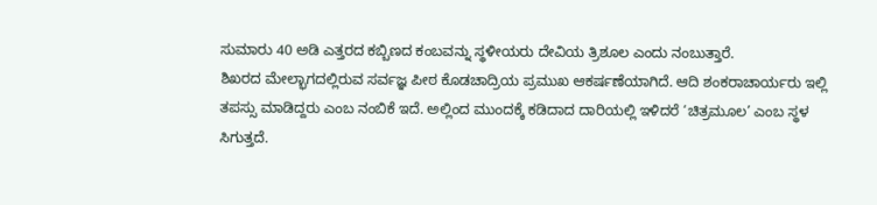ಸುಮಾರು 40 ಅಡಿ ಎತ್ತರದ ಕಬ್ಬಿಣದ ಕಂಬವನ್ನು ಸ್ಥಳೀಯರು ದೇವಿಯ ತ್ರಿಶೂಲ ಎಂದು ನಂಬುತ್ತಾರೆ.
ಶಿಖರದ ಮೇಲ್ಭಾಗದಲ್ಲಿರುವ ಸರ್ವಜ್ಞ ಪೀಠ ಕೊಡಚಾದ್ರಿಯ ಪ್ರಮುಖ ಆಕರ್ಷಣೆಯಾಗಿದೆ. ಆದಿ ಶಂಕರಾಚಾರ್ಯರು ಇಲ್ಲಿ ತಪಸ್ಸು ಮಾಡಿದ್ದರು ಎಂಬ ನಂಬಿಕೆ ಇದೆ. ಅಲ್ಲಿಂದ ಮುಂದಕ್ಕೆ ಕಡಿದಾದ ದಾರಿಯಲ್ಲಿ ಇಳಿದರೆ ‘ಚಿತ್ರಮೂಲ’ ಎಂಬ ಸ್ಥಳ ಸಿಗುತ್ತದೆ.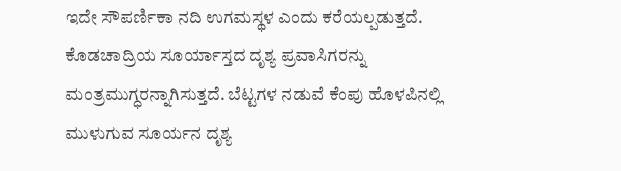ಇದೇ ಸೌಪರ್ಣಿಕಾ ನದಿ ಉಗಮಸ್ಥಳ ಎಂದು ಕರೆಯಲ್ಪಡುತ್ತದೆ.
ಕೊಡಚಾದ್ರಿಯ ಸೂರ್ಯಾಸ್ತದ ದೃಶ್ಯ ಪ್ರವಾಸಿಗರನ್ನು ಮಂತ್ರಮುಗ್ಧರನ್ನಾಗಿಸುತ್ತದೆ. ಬೆಟ್ಟಗಳ ನಡುವೆ ಕೆಂಪು ಹೊಳಪಿನಲ್ಲಿ ಮುಳುಗುವ ಸೂರ್ಯನ ದೃಶ್ಯ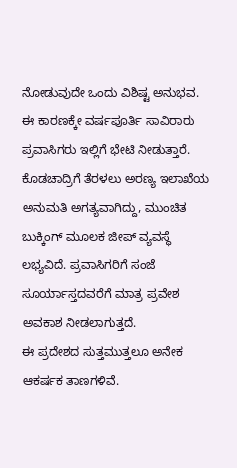ನೋಡುವುದೇ ಒಂದು ವಿಶಿಷ್ಟ ಅನುಭವ. ಈ ಕಾರಣಕ್ಕೇ ವರ್ಷಪೂರ್ತಿ ಸಾವಿರಾರು ಪ್ರವಾಸಿಗರು ಇಲ್ಲಿಗೆ ಭೇಟಿ ನೀಡುತ್ತಾರೆ.
ಕೊಡಚಾದ್ರಿಗೆ ತೆರಳಲು ಅರಣ್ಯ ಇಲಾಖೆಯ ಅನುಮತಿ ಅಗತ್ಯವಾಗಿದ್ದು, ಮುಂಚಿತ ಬುಕ್ಕಿಂಗ್ ಮೂಲಕ ಜೀಪ್ ವ್ಯವಸ್ಥೆ ಲಭ್ಯವಿದೆ. ಪ್ರವಾಸಿಗರಿಗೆ ಸಂಜೆ ಸೂರ್ಯಾಸ್ತದವರೆಗೆ ಮಾತ್ರ ಪ್ರವೇಶ ಅವಕಾಶ ನೀಡಲಾಗುತ್ತದೆ.
ಈ ಪ್ರದೇಶದ ಸುತ್ತಮುತ್ತಲೂ ಅನೇಕ ಆಕರ್ಷಕ ತಾಣಗಳಿವೆ.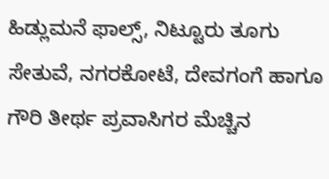ಹಿಡ್ಲುಮನೆ ಫಾಲ್ಸ್, ನಿಟ್ಟೂರು ತೂಗು ಸೇತುವೆ, ನಗರಕೋಟೆ, ದೇವಗಂಗೆ ಹಾಗೂ ಗೌರಿ ತೀರ್ಥ ಪ್ರವಾಸಿಗರ ಮೆಚ್ಚಿನ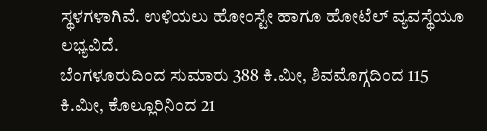ಸ್ಥಳಗಳಾಗಿವೆ. ಉಳಿಯಲು ಹೋಂಸ್ಟೇ ಹಾಗೂ ಹೋಟೆಲ್ ವ್ಯವಸ್ಥೆಯೂ ಲಭ್ಯವಿದೆ.
ಬೆಂಗಳೂರುದಿಂದ ಸುಮಾರು 388 ಕಿ.ಮೀ, ಶಿವಮೊಗ್ಗದಿಂದ 115 ಕಿ.ಮೀ, ಕೊಲ್ಲೂರಿನಿಂದ 21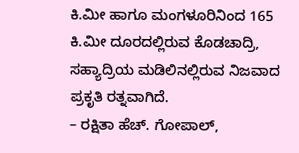ಕಿ.ಮೀ ಹಾಗೂ ಮಂಗಳೂರಿನಿಂದ 165 ಕಿ.ಮೀ ದೂರದಲ್ಲಿರುವ ಕೊಡಚಾದ್ರಿ, ಸಹ್ಯಾದ್ರಿಯ ಮಡಿಲಿನಲ್ಲಿರುವ ನಿಜವಾದ ಪ್ರಕೃತಿ ರತ್ನವಾಗಿದೆ.
– ರಕ್ಷಿತಾ ಹೆಚ್. ಗೋಪಾಲ್,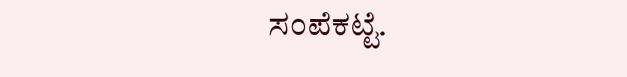ಸಂಪೆಕಟ್ಟೆ.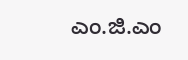ಎಂ.ಜಿ.ಎಂ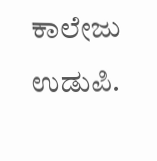ಕಾಲೇಜು ಉಡುಪಿ.